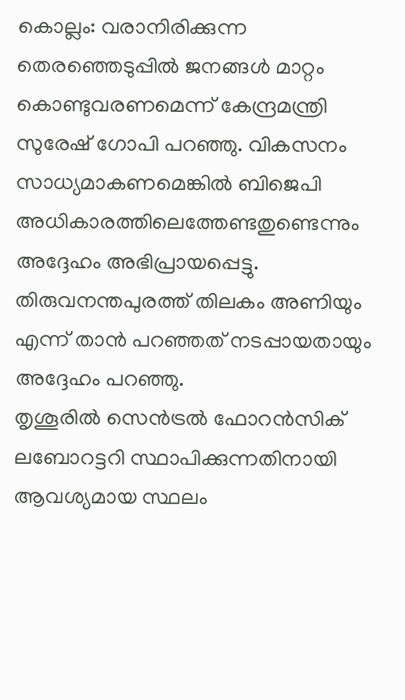കൊല്ലം: വരാനിരിക്കുന്ന തെരഞ്ഞെടുപ്പിൽ ജനങ്ങൾ മാറ്റം കൊണ്ടുവരണമെന്ന് കേന്ദ്രമന്ത്രി സുരേഷ് ഗോപി പറഞ്ഞു. വികസനം സാധ്യമാകണമെങ്കിൽ ബിജെപി അധികാരത്തിലെത്തേണ്ടതുണ്ടെന്നും അദ്ദേഹം അഭിപ്രായപ്പെട്ടു. തിരുവനന്തപുരത്ത് തിലകം അണിയും എന്ന് താൻ പറഞ്ഞത് നടപ്പായതായും അദ്ദേഹം പറഞ്ഞു.
തൃശൂരിൽ സെൻട്രൽ ഫോറൻസിക് ലബോറട്ടറി സ്ഥാപിക്കുന്നതിനായി ആവശ്യമായ സ്ഥലം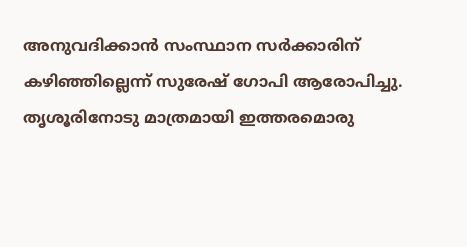അനുവദിക്കാൻ സംസ്ഥാന സർക്കാരിന് കഴിഞ്ഞില്ലെന്ന് സുരേഷ് ഗോപി ആരോപിച്ചു. തൃശൂരിനോടു മാത്രമായി ഇത്തരമൊരു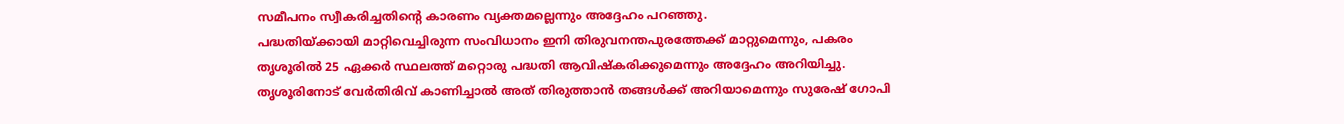സമീപനം സ്വീകരിച്ചതിന്റെ കാരണം വ്യക്തമല്ലെന്നും അദ്ദേഹം പറഞ്ഞു.
പദ്ധതിയ്ക്കായി മാറ്റിവെച്ചിരുന്ന സംവിധാനം ഇനി തിരുവനന്തപുരത്തേക്ക് മാറ്റുമെന്നും, പകരം തൃശൂരിൽ 25 ഏക്കർ സ്ഥലത്ത് മറ്റൊരു പദ്ധതി ആവിഷ്കരിക്കുമെന്നും അദ്ദേഹം അറിയിച്ചു. തൃശൂരിനോട് വേർതിരിവ് കാണിച്ചാൽ അത് തിരുത്താൻ തങ്ങൾക്ക് അറിയാമെന്നും സുരേഷ് ഗോപി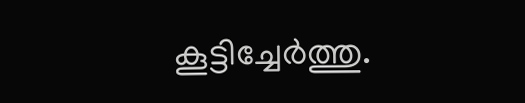കൂട്ടിച്ചേർത്തു.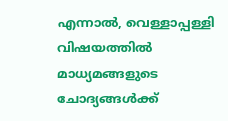എന്നാൽ, വെള്ളാപ്പള്ളി വിഷയത്തിൽ മാധ്യമങ്ങളുടെ ചോദ്യങ്ങൾക്ക്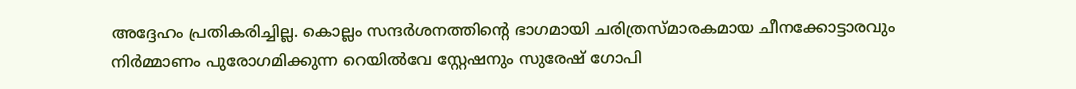അദ്ദേഹം പ്രതികരിച്ചില്ല. കൊല്ലം സന്ദർശനത്തിന്റെ ഭാഗമായി ചരിത്രസ്മാരകമായ ചീനക്കോട്ടാരവും നിർമ്മാണം പുരോഗമിക്കുന്ന റെയിൽവേ സ്റ്റേഷനും സുരേഷ് ഗോപി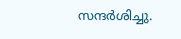സന്ദർശിച്ചു.